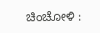ಚಿಂಚೋಳಿ :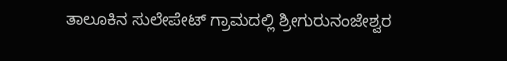ತಾಲೂಕಿನ ಸುಲೇಪೇಟ್ ಗ್ರಾಮದಲ್ಲಿ ಶ್ರೀಗುರುನಂಜೇಶ್ವರ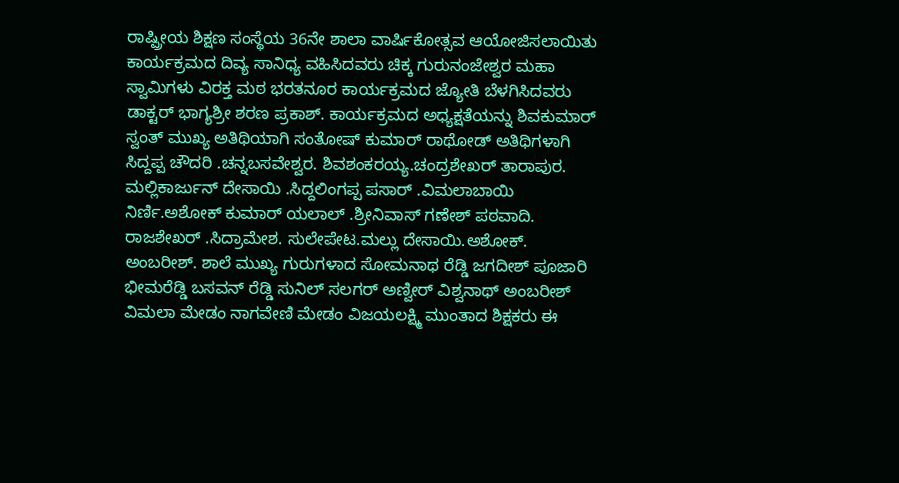ರಾಷ್ಪ್ರೀಯ ಶಿಕ್ಷಣ ಸಂಸ್ಥೆಯ 36ನೇ ಶಾಲಾ ವಾರ್ಷಿಕೋತ್ಸವ ಆಯೋಜಿಸಲಾಯಿತು ಕಾರ್ಯಕ್ರಮದ ದಿವ್ಯ ಸಾನಿಧ್ಯ ವಹಿಸಿದವರು ಚಿಕ್ಕ ಗುರುನಂಜೇಶ್ವರ ಮಹಾ ಸ್ವಾಮಿಗಳು ವಿರಕ್ತ ಮಠ ಭರತನೂರ ಕಾರ್ಯಕ್ರಮದ ಜ್ಯೋತಿ ಬೆಳಗಿಸಿದವರು ಡಾಕ್ಟರ್ ಭಾಗ್ಯಶ್ರೀ ಶರಣ ಪ್ರಕಾಶ್. ಕಾರ್ಯಕ್ರಮದ ಅಧ್ಯಕ್ಷತೆಯನ್ನು ಶಿವಕುಮಾರ್ ಸ್ವಂತ್ ಮುಖ್ಯ ಅತಿಥಿಯಾಗಿ ಸಂತೋಷ್ ಕುಮಾರ್ ರಾಥೋಡ್ ಅತಿಥಿಗಳಾಗಿ ಸಿದ್ದಪ್ಪ ಚೌದರಿ .ಚನ್ನಬಸವೇಶ್ವರ. ಶಿವಶಂಕರಯ್ಯ.ಚಂದ್ರಶೇಖರ್ ತಾರಾಪುರ.
ಮಲ್ಲಿಕಾರ್ಜುನ್ ದೇಸಾಯಿ .ಸಿದ್ದಲಿಂಗಪ್ಪ ಪಸಾರ್ .ವಿಮಲಾಬಾಯಿ ನಿರ್ಣಿ.ಅಶೋಕ್ ಕುಮಾರ್ ಯಲಾಲ್ .ಶ್ರೀನಿವಾಸ್ ಗಣೇಶ್ ಪಠವಾದಿ. ರಾಜಶೇಖರ್ .ಸಿದ್ರಾಮೇಶ. ಸುಲೇಪೇಟ.ಮಲ್ಲು ದೇಸಾಯಿ.ಅಶೋಕ್. ಅಂಬರೀಶ್. ಶಾಲೆ ಮುಖ್ಯ ಗುರುಗಳಾದ ಸೋಮನಾಥ ರೆಡ್ಡಿ ಜಗದೀಶ್ ಪೂಜಾರಿ ಭೀಮರೆಡ್ಡಿ ಬಸವನ್ ರೆಡ್ಡಿ ಸುನಿಲ್ ಸಲಗರ್ ಅಣ್ವೀರ್ ವಿಶ್ವನಾಥ್ ಅಂಬರೀಶ್ ವಿಮಲಾ ಮೇಡಂ ನಾಗವೇಣಿ ಮೇಡಂ ವಿಜಯಲಕ್ಷ್ಮಿ ಮುಂತಾದ ಶಿಕ್ಷಕರು ಈ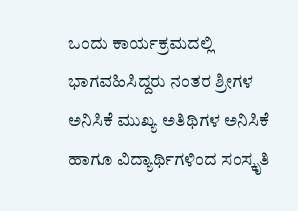ಒಂದು ಕಾರ್ಯಕ್ರಮದಲ್ಲಿ ಭಾಗವಹಿಸಿದ್ದರು ನಂತರ ಶ್ರೀಗಳ ಅನಿಸಿಕೆ ಮುಖ್ಯ ಅತಿಥಿಗಳ ಅನಿಸಿಕೆ ಹಾಗೂ ವಿದ್ಯಾರ್ಥಿಗಳಿಂದ ಸಂಸ್ಕೃತಿ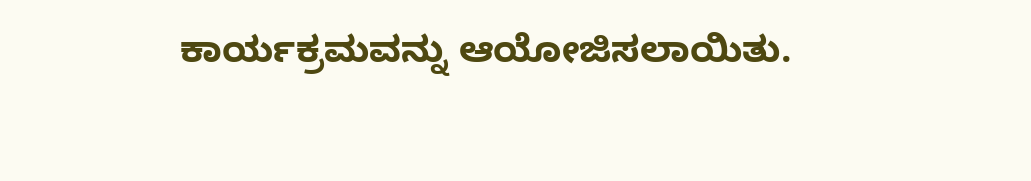ಕಾರ್ಯಕ್ರಮವನ್ನು ಆಯೋಜಿಸಲಾಯಿತು.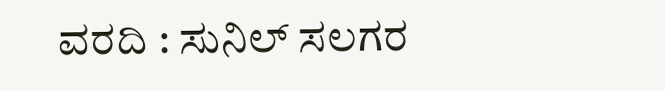ವರದಿ : ಸುನಿಲ್ ಸಲಗರ